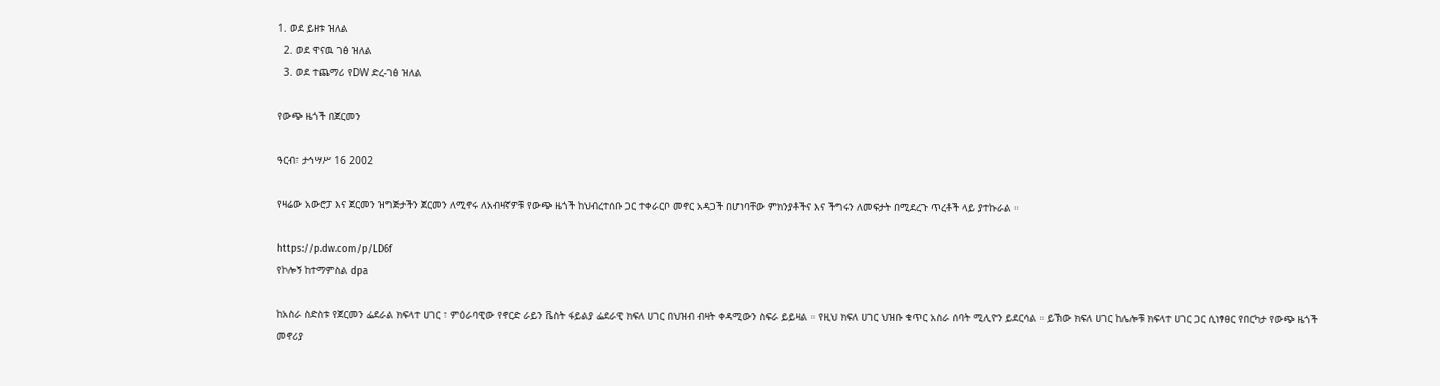1. ወደ ይዘቱ ዝለል
  2. ወደ ዋናዉ ገፅ ዝለል
  3. ወደ ተጨማሪ የDW ድረ-ገፅ ዝለል

የውጭ ዜጎች በጀርመን

ዓርብ፣ ታኅሣሥ 16 2002

የዛሬው አውሮፓ እና ጀርመን ዝግጅታችን ጀርመን ለሚኖሩ ለአብዛኛዎቹ የውጭ ዜጎች ከህብረተሰቡ ጋር ተቀራርቦ መኖር አዳጋች በሆነባቸው ምክንያቶችና እና ችግሩን ለመፍታት በሚደረጉ ጥረቶች ላይ ያተኩራል ።

https://p.dw.com/p/LD6f
የኮሎኝ ከተማምስል dpa

ከአስራ ስድስቱ የጀርመን ፌደራል ክፍላተ ሀገር ፣ ምዕራባዊው የኖርድ ራይን ቬስት ፋይልያ ፌደራዊ ክፍለ ሀገር በህዝብ ብዛት ቀዳሚውን ስፍራ ይይዛል ። የዚህ ክፍለ ሀገር ህዝቡ ቁጥር አስራ ሰባት ሚሊዮን ይደርሳል ። ይኽው ክፍለ ሀገር ከሌሎቹ ክፍላተ ሀገር ጋር ሲነፃፀር የበርካታ የውጭ ዜጎች መኖሪያ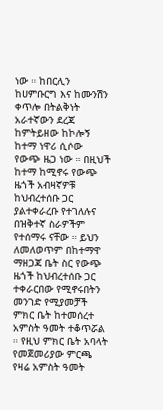ነው ። ከበርሊን ከሀምቡርግ እና ከሙንሽን ቀጥሎ በትልቅነት አራተኛውን ደረጃ ከምትይዘው ከኮሎኝ ከተማ ነዋሪ ሲሶው የውጭ ዜጋ ነው ። በዚህች ከተማ ከሚኖሩ የውጭ ዜጎች አብዛኛዎቹ ከህብረተሰቡ ጋር ያልተቀራረቡ የተገለሉና በዝቅተኛ ስራዎችም የተሰማሩ ናቸው ። ይህን ለመለወጥም በከተማዋ ማዘጋጃ ቤት ስር የውጭ ዜጎች ከህብረተሰቡ ጋር ተቀራርበው የሚኖሩበትን መንገድ የሚያመቻች ምክር ቤት ከተመሰረተ አምስት ዓመት ተቆጥሯል ። የዚህ ምክር ቤት አባላት የመጀመሪያው ምርጫ የዛሬ አምስት ዓመት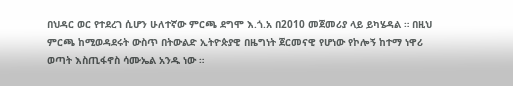በህዳር ወር የተደረገ ሲሆን ሁለተኛው ምርጫ ደግሞ እ.ጎ.አ በ2010 መጀመሪያ ላይ ይካሄዳል ። በዚህ ምርጫ ከሚወዳደሩት ውስጥ በትውልድ ኢትዮጵያዊ በዜግነት ጀርመናዊ የሆነው የኮሎኝ ከተማ ነዋሪ ወጣት እስጢፋኖስ ሳሙኤል አንዱ ነው ።